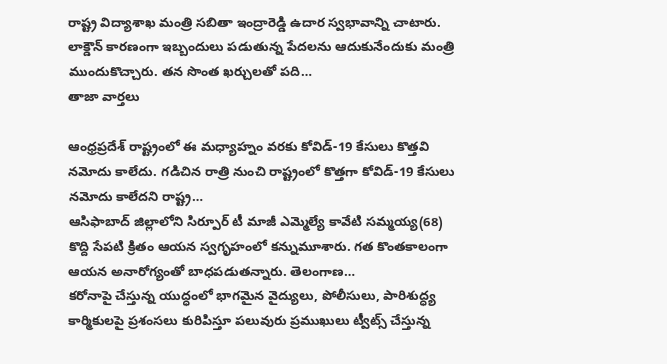రాష్ట్ర విద్యాశాఖ మంత్రి సబితా ఇంద్రారెడ్డి ఉదార స్వభావాన్ని చాటారు. లాక్డౌన్ కారణంగా ఇబ్బందులు పడుతున్న పేదలను ఆదుకునేందుకు మంత్రి ముందుకొచ్చారు. తన సొంత ఖర్చులతో పది…
తాజా వార్తలు

ఆంధ్రప్రదేశ్ రాష్ట్రంలో ఈ మధ్యాహ్నం వరకు కోవిడ్-19 కేసులు కొత్తవి నమోదు కాలేదు. గడిచిన రాత్రి నుంచి రాష్ట్రంలో కొత్తగా కోవిడ్-19 కేసులు నమోదు కాలేదని రాష్ట్ర…
ఆసిఫాబాద్ జిల్లాలోని సిర్పూర్ టీ మాజీ ఎమ్మెల్యే కావేటి సమ్మయ్య(68) కొద్ది సేపటి క్రితం ఆయన స్వగృహంలో కన్నుమూశారు. గత కొంతకాలంగా ఆయన అనారోగ్యంతో బాధపడుతన్నారు. తెలంగాణ…
కరోనాపై చేస్తున్న యుద్ధంలో భాగమైన వైద్యులు, పోలీసులు, పారిశుద్ధ్య కార్మికులపై ప్రశంసలు కురిపిస్తూ పలువురు ప్రముఖులు ట్వీట్స్ చేస్తున్న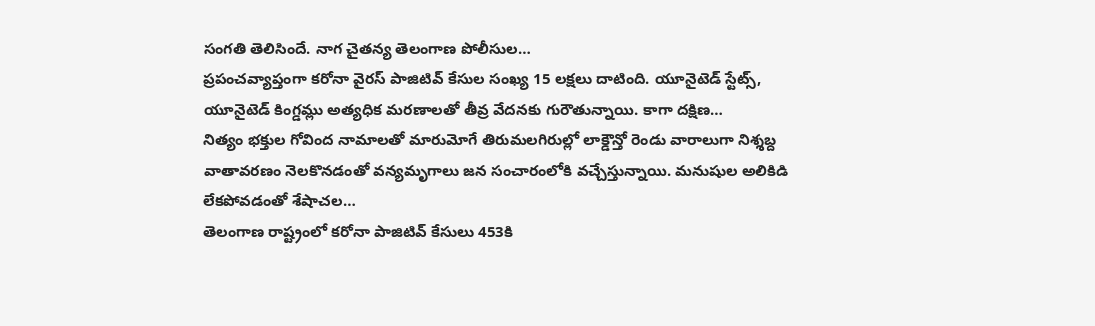సంగతి తెలిసిందే. నాగ చైతన్య తెలంగాణ పోలీసుల…
ప్రపంచవ్యాప్తంగా కరోనా వైరస్ పాజిటివ్ కేసుల సంఖ్య 15 లక్షలు దాటింది. యూనైటెడ్ స్టేట్స్, యూనైటెడ్ కింగ్డమ్లు అత్యధిక మరణాలతో తీవ్ర వేదనకు గురౌతున్నాయి. కాగా దక్షిణ…
నిత్యం భక్తుల గోవింద నామాలతో మారుమోగే తిరుమలగిరుల్లో లాక్డౌన్తో రెండు వారాలుగా నిశ్శబ్ద వాతావరణం నెలకొనడంతో వన్యమృగాలు జన సంచారంలోకి వచ్చేస్తున్నాయి. మనుషుల అలికిడి లేకపోవడంతో శేషాచల…
తెలంగాణ రాష్ట్రంలో కరోనా పాజిటివ్ కేసులు 453కి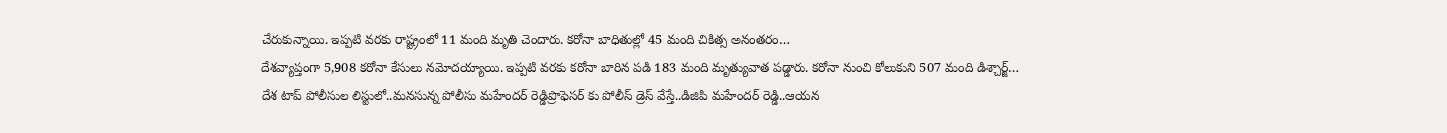చేరుకున్నాయి. ఇప్పటి వరకు రాష్ట్రంలో 11 మంది మృతి చెందారు. కరోనా బాధితుల్లో 45 మంది చికిత్స అనంతరం…
దేశవ్యాప్తంగా 5,908 కరోనా కేసులు నమోదయ్యాయి. ఇప్పటి వరకు కరోనా బారిన పడి 183 మంది మృత్యువాత పడ్డారు. కరోనా నుంచి కోలుకుని 507 మంది డిశ్చార్జ్…
దేశ టాప్ పోలీసుల లిస్టులో..మనసున్న పోలీసు మహేందర్ రెడ్డిప్రొఫెసర్ కు పోలీస్ డ్రెస్ వేస్తే..డిజిపి మహేందర్ రెడ్డి..ఆయన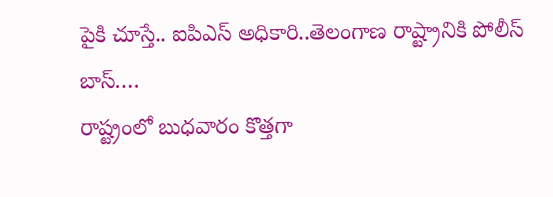పైకి చూస్తే.. ఐపిఎస్ అధికారి..తెలంగాణ రాష్ట్రానికి పోలీస్ బాస్.…
రాష్ట్రంలో బుధవారం కొత్తగా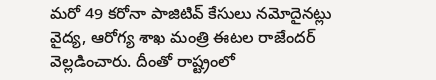మరో 49 కరోనా పాజిటివ్ కేసులు నమోదైనట్లు వైద్య, ఆరోగ్య శాఖ మంత్రి ఈటల రాజేందర్ వెల్లడించారు. దీంతో రాష్ట్రంలో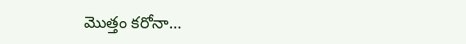మొత్తం కరోనా…